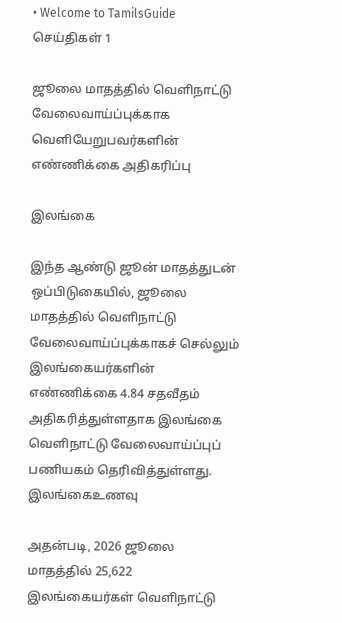• Welcome to TamilsGuide
செய்திகள் 1

ஜூலை மாதத்தில் வெளிநாட்டு வேலைவாய்ப்புக்காக வெளியேறுபவர்களின் எண்ணிக்கை அதிகரிப்பு

இலங்கை

இந்த ஆண்டு ஜூன் மாதத்துடன் ஒப்பிடுகையில், ஜூலை மாதத்தில் வெளிநாட்டு வேலைவாய்ப்புக்காகச் செல்லும் இலங்கையர்களின் எண்ணிக்கை 4.84 சதவீதம் அதிகரித்துள்ளதாக இலங்கை வெளிநாட்டு வேலைவாய்ப்புப் பணியகம் தெரிவித்துள்ளது. இலங்கைஉணவு

அதன்படி, 2026 ஜூலை மாதத்தில் 25,622 இலங்கையர்கள் வெளிநாட்டு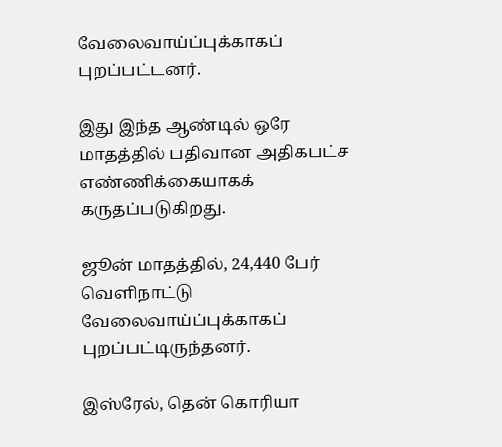வேலைவாய்ப்புக்காகப் புறப்பட்டனர்.

இது இந்த ஆண்டில் ஒரே மாதத்தில் பதிவான அதிகபட்ச எண்ணிக்கையாகக் கருதப்படுகிறது.

ஜூன் மாதத்தில், 24,440 பேர் வெளிநாட்டு வேலைவாய்ப்புக்காகப் புறப்பட்டிருந்தனர்.

இஸ்ரேல், தென் கொரியா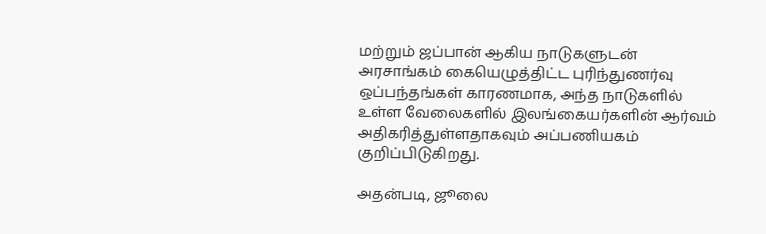மற்றும் ஜப்பான் ஆகிய நாடுகளுடன் அரசாங்கம் கையெழுத்திட்ட புரிந்துணர்வு ஒப்பந்தங்கள் காரணமாக, அந்த நாடுகளில் உள்ள வேலைகளில் இலங்கையர்களின் ஆர்வம் அதிகரித்துள்ளதாகவும் அப்பணியகம் குறிப்பிடுகிறது.

அதன்படி, ஜூலை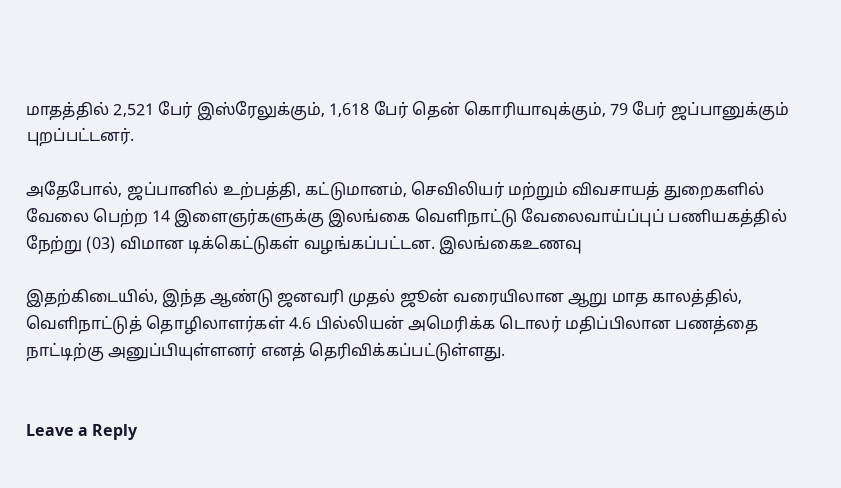மாதத்தில் 2,521 பேர் இஸ்ரேலுக்கும், 1,618 பேர் தென் கொரியாவுக்கும், 79 பேர் ஜப்பானுக்கும் புறப்பட்டனர்.

அதேபோல், ஜப்பானில் உற்பத்தி, கட்டுமானம், செவிலியர் மற்றும் விவசாயத் துறைகளில் வேலை பெற்ற 14 இளைஞர்களுக்கு இலங்கை வெளிநாட்டு வேலைவாய்ப்புப் பணியகத்தில் நேற்று (03) விமான டிக்கெட்டுகள் வழங்கப்பட்டன. இலங்கைஉணவு

இதற்கிடையில், இந்த ஆண்டு ஜனவரி முதல் ஜூன் வரையிலான ஆறு மாத காலத்தில், வெளிநாட்டுத் தொழிலாளர்கள் 4.6 பில்லியன் அமெரிக்க டொலர் மதிப்பிலான பணத்தை நாட்டிற்கு அனுப்பியுள்ளனர் எனத் தெரிவிக்கப்பட்டுள்ளது.


Leave a Reply